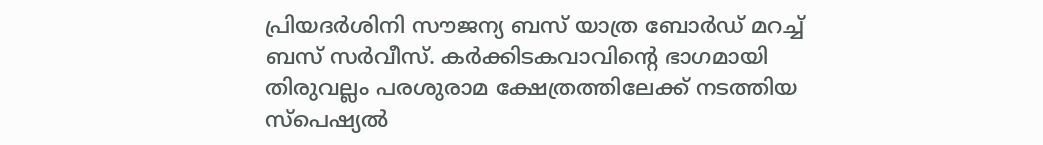പ്രിയദർശിനി സൗജന്യ ബസ് യാത്ര ബോർഡ് മറച്ച് ബസ് സർവീസ്. കർക്കിടകവാവിന്റെ ഭാഗമായി തിരുവല്ലം പരശുരാമ ക്ഷേത്രത്തിലേക്ക് നടത്തിയ സ്പെഷ്യൽ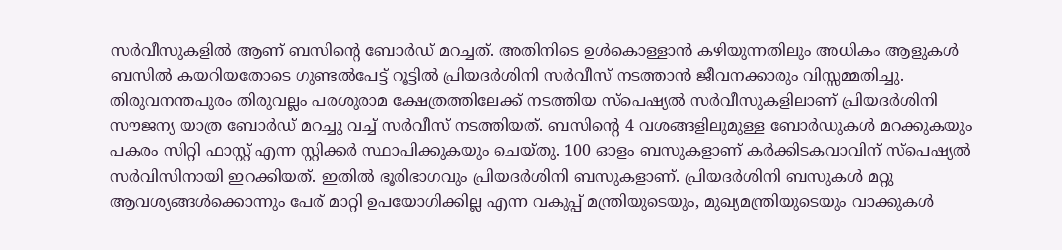സർവീസുകളിൽ ആണ് ബസിന്റെ ബോർഡ് മറച്ചത്. അതിനിടെ ഉൾകൊള്ളാൻ കഴിയുന്നതിലും അധികം ആളുകൾ ബസിൽ കയറിയതോടെ ഗുണ്ടൽപേട്ട് റൂട്ടിൽ പ്രിയദർശിനി സർവീസ് നടത്താൻ ജീവനക്കാരും വിസ്സമ്മതിച്ചു.
തിരുവനന്തപുരം തിരുവല്ലം പരശുരാമ ക്ഷേത്രത്തിലേക്ക് നടത്തിയ സ്പെഷ്യൽ സർവീസുകളിലാണ് പ്രിയദർശിനി സൗജന്യ യാത്ര ബോർഡ് മറച്ചു വച്ച് സർവീസ് നടത്തിയത്. ബസിന്റെ 4 വശങ്ങളിലുമുള്ള ബോർഡുകൾ മറക്കുകയും പകരം സിറ്റി ഫാസ്റ്റ് എന്ന സ്റ്റിക്കർ സ്ഥാപിക്കുകയും ചെയ്തു. 100 ഓളം ബസുകളാണ് കർക്കിടകവാവിന് സ്പെഷ്യൽ സർവിസിനായി ഇറക്കിയത്. ഇതിൽ ഭൂരിഭാഗവും പ്രിയദർശിനി ബസുകളാണ്. പ്രിയദർശിനി ബസുകൾ മറ്റു ആവശ്യങ്ങൾക്കൊന്നും പേര് മാറ്റി ഉപയോഗിക്കില്ല എന്ന വകുപ്പ് മന്ത്രിയുടെയും, മുഖ്യമന്ത്രിയുടെയും വാക്കുകൾ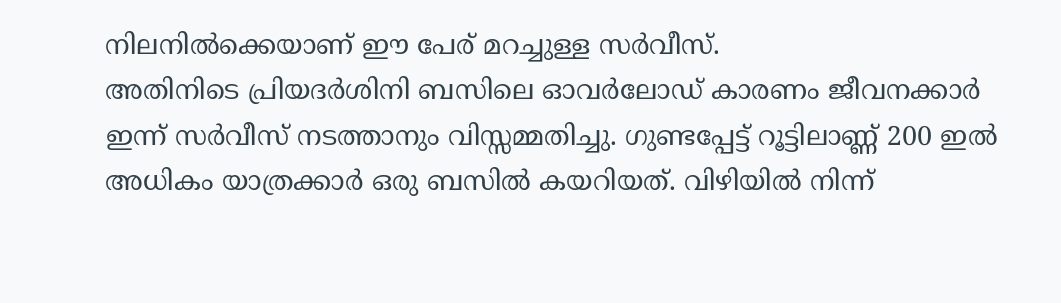നിലനിൽക്കെയാണ് ഈ പേര് മറച്ചുള്ള സർവീസ്.
അതിനിടെ പ്രിയദർശിനി ബസിലെ ഓവർലോഡ് കാരണം ജീവനക്കാർ ഇന്ന് സർവീസ് നടത്താനും വിസ്സമ്മതിച്ചു. ഗുണ്ടപ്പേട്ട് റൂട്ടിലാണ്ണ് 200 ഇൽ അധികം യാത്രക്കാർ ഒരു ബസിൽ കയറിയത്. വിഴിയിൽ നിന്ന്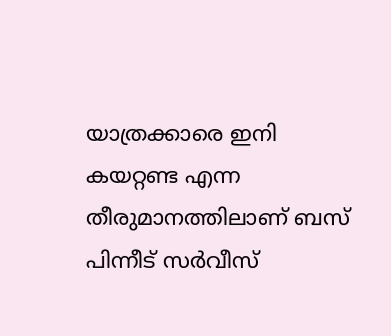യാത്രക്കാരെ ഇനി കയറ്റണ്ട എന്ന തീരുമാനത്തിലാണ് ബസ് പിന്നീട് സർവീസ്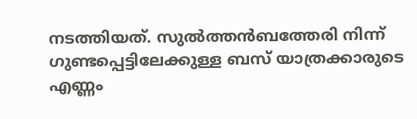നടത്തിയത്. സുൽത്തൻബത്തേരി നിന്ന് ഗുണ്ടപ്പെട്ടിലേക്കുള്ള ബസ് യാത്രക്കാരുടെ എണ്ണം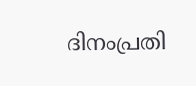ദിനംപ്രതി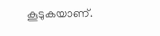കൂടുകയാണ്.